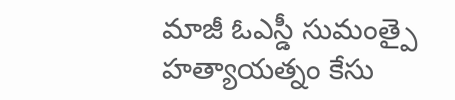మాజీ ఓఎస్డీ సుమంత్పై హత్యాయత్నం కేసు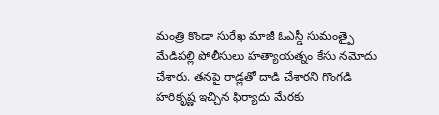మంత్రి కొండా సురేఖ మాజీ ఓఎస్డీ సుమంత్పై మేడిపల్లి పోలీసులు హత్యాయత్నం కేసు నమోదు చేశారు. తనపై రాడ్లతో దాడి చేశారని గొంగడి హరికృష్ణ ఇచ్చిన ఫిర్యాదు మేరకు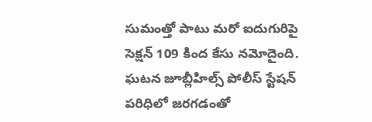సుమంత్తో పాటు మరో ఐదుగురిపై సెక్షన్ 109 కింద కేసు నమోదైంది. ఘటన జూబ్లీహిల్స్ పోలీస్ స్టేషన్ పరిధిలో జరగడంతో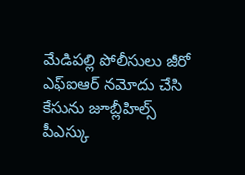మేడిపల్లి పోలీసులు జీరో ఎఫ్ఐఆర్ నమోదు చేసి కేసును జూబ్లీహిల్స్ పీఎస్కు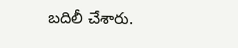బదిలీ చేశారు.